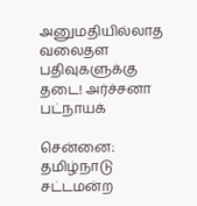அனுமதியில்லாத வலைதள பதிவுகளுக்கு தடை! அர்ச்சனா பட்நாயக்

சென்னை: தமிழ்நாடு சட்டமன்ற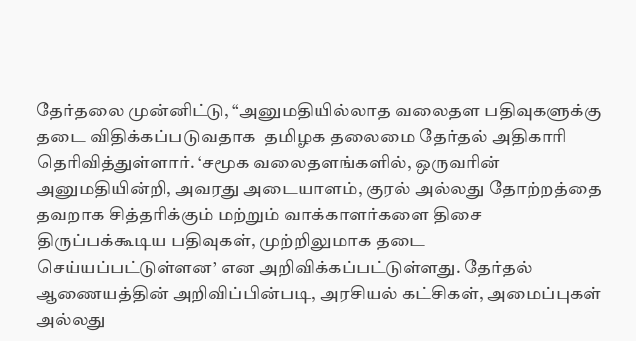தேர்தலை முன்னிட்டு, “அனுமதியில்லாத வலைதள பதிவுகளுக்கு தடை விதிக்கப்படுவதாக  தமிழக தலைமை தேர்தல் அதிகாரி தெரிவித்துள்ளார். ‘சமூக வலைதளங்களில், ஒருவரின் அனுமதியின்றி, அவரது அடையாளம், குரல் அல்லது தோற்றத்தை தவறாக சித்தரிக்கும் மற்றும் வாக்காளர்களை திசை திருப்பக்கூடிய பதிவுகள், முற்றிலுமாக தடை செய்யப்பட்டுள்ளன’ என அறிவிக்கப்பட்டுள்ளது. தேர்தல் ஆணையத்தின் அறிவிப்பின்படி, அரசியல் கட்சிகள், அமைப்புகள் அல்லது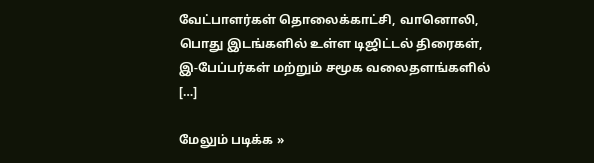வேட்பாளர்கள் தொலைக்காட்சி, வானொலி, பொது இடங்களில் உள்ள டிஜிட்டல் திரைகள், இ-பேப்பர்கள் மற்றும் சமூக வலைதளங்களில் […]

மேலும் படிக்க »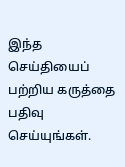இந்த செய்தியைப் பற்றிய கருத்தை பதிவு செய்யுங்கள்.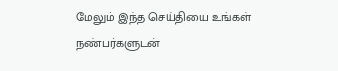மேலும் இந்த செய்தியை உங்கள் நண்பர்களுடன்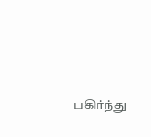பகிர்ந்து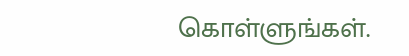கொள்ளுங்கள்.